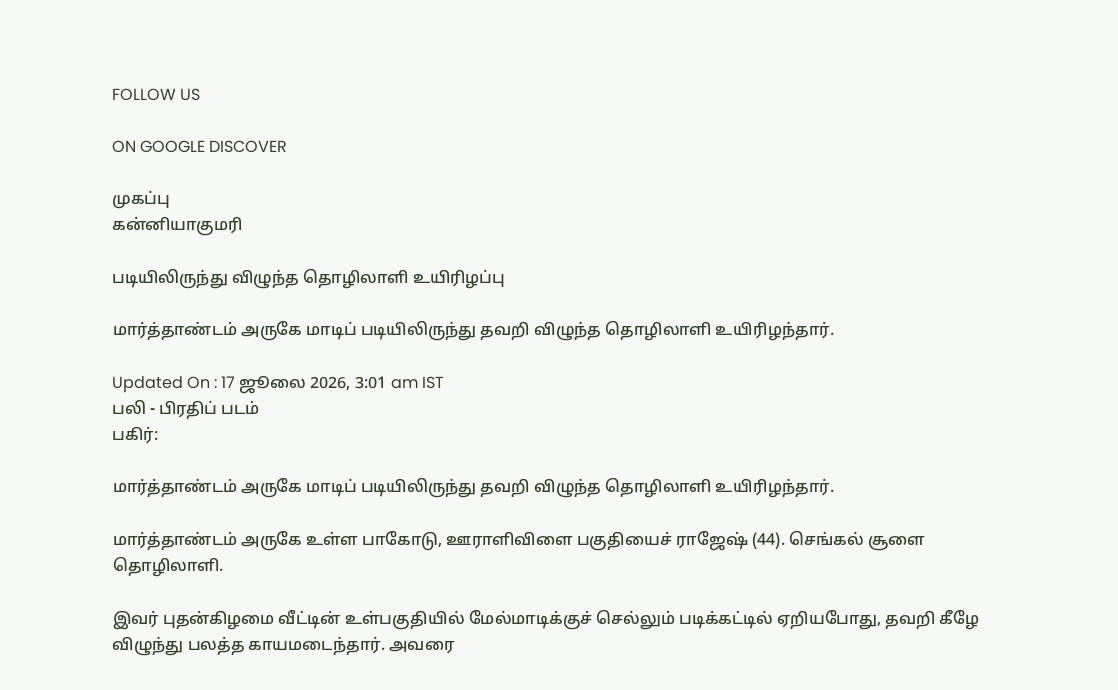FOLLOW US

ON GOOGLE DISCOVER

முகப்பு
கன்னியாகுமரி

படியிலிருந்து விழுந்த தொழிலாளி உயிரிழப்பு

மார்த்தாண்டம் அருகே மாடிப் படியிலிருந்து தவறி விழுந்த தொழிலாளி உயிரிழந்தார்.

Updated On : 17 ஜூலை 2026, 3:01 am IST
பலி - பிரதிப் படம்
பகிர்:

மார்த்தாண்டம் அருகே மாடிப் படியிலிருந்து தவறி விழுந்த தொழிலாளி உயிரிழந்தார்.

மார்த்தாண்டம் அருகே உள்ள பாகோடு, ஊராளிவிளை பகுதியைச் ராஜேஷ் (44). செங்கல் சூளை தொழிலாளி.

இவர் புதன்கிழமை வீட்டின் உள்பகுதியில் மேல்மாடிக்குச் செல்லும் படிக்கட்டில் ஏறியபோது, தவறி கீழே விழுந்து பலத்த காயமடைந்தார். அவரை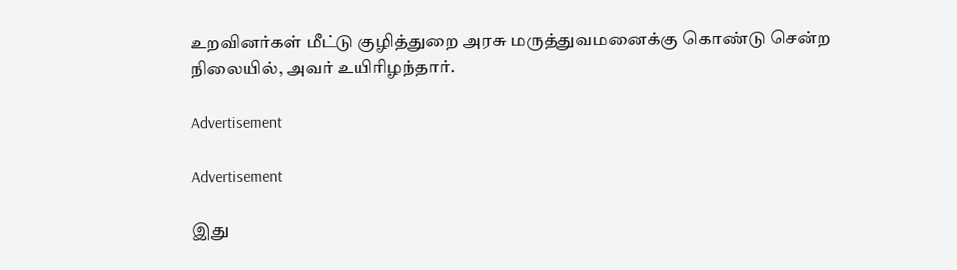உறவினர்கள் மீட்டு குழித்துறை அரசு மருத்துவமனைக்கு கொண்டு சென்ற நிலையில், அவர் உயிரிழந்தார்.

Advertisement

Advertisement

இது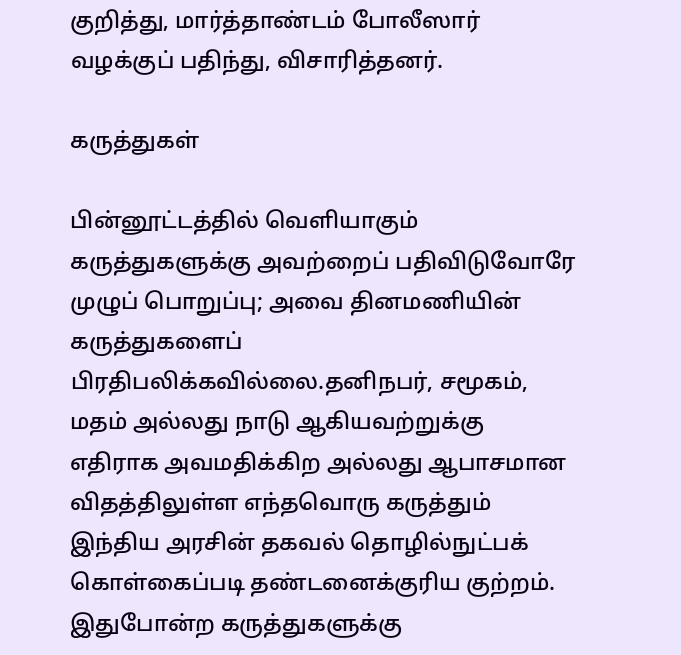குறித்து, மார்த்தாண்டம் போலீஸார் வழக்குப் பதிந்து, விசாரித்தனர்.

கருத்துகள்

பின்னூட்டத்தில் வெளியாகும் கருத்துகளுக்கு அவற்றைப் பதிவிடுவோரே முழுப் பொறுப்பு; அவை தினமணியின் கருத்துகளைப் பிரதிபலிக்கவில்லை.தனிநபர், சமூகம், மதம் அல்லது நாடு ஆகியவற்றுக்கு எதிராக அவமதிக்கிற அல்லது ஆபாசமான விதத்திலுள்ள எந்தவொரு கருத்தும் இந்திய அரசின் தகவல் தொழில்நுட்பக் கொள்கைப்படி தண்டனைக்குரிய குற்றம். இதுபோன்ற கருத்துகளுக்கு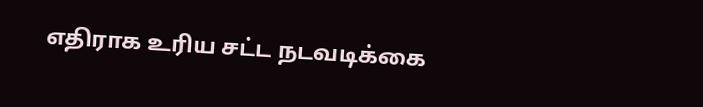எதிராக உரிய சட்ட நடவடிக்கை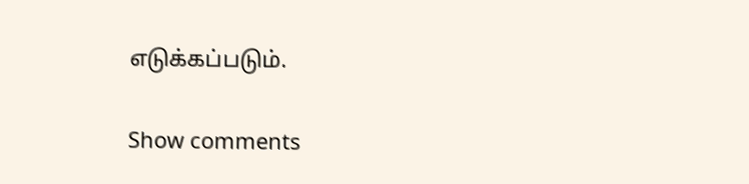எடுக்கப்படும்.

Show comments